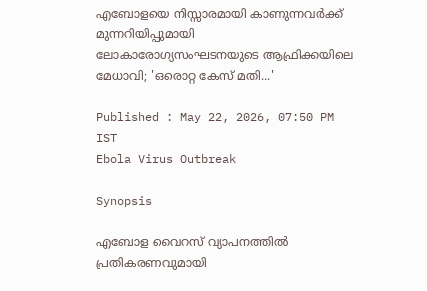എബോളയെ നിസ്സാരമായി കാണുന്നവർക്ക് മുന്നറിയിപ്പുമായി ലോകാരോഗ്യസംഘടനയുടെ ആഫ്രിക്കയിലെ മേധാവി; 'ഒരൊറ്റ കേസ് മതി...'

Published : May 22, 2026, 07:50 PM IST
Ebola Virus Outbreak

Synopsis

എബോള വൈറസ് വ്യാപനത്തിൽ പ്രതികരണവുമായി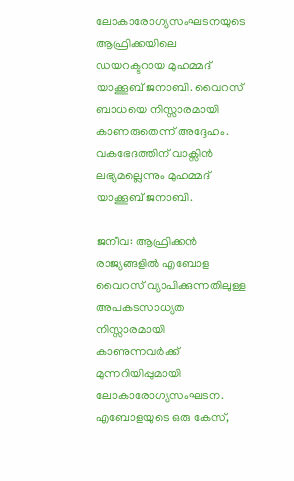ലോകാരോഗ്യസംഘടനയുടെ ആഫ്രിക്കയിലെ ഡയറക്ടറായ മുഹമ്മദ് യാക്കൂബ് ജനാബി. വൈറസ് ബാധയെ നിസ്സാരമായി കാണരുതെന്ന് അദ്ദേഹം. വകഭേദത്തിന് വാക്സിൻ ലഭ്യമല്ലെന്നും മുഹമ്മദ് യാക്കൂബ് ജനാബി.

ജനീവ: ആഫ്രിക്കൻ രാജ്യങ്ങളിൽ എബോള വൈറസ് വ്യാപിക്കുന്നതിലുള്ള അപകടസാധ്യത നിസ്സാരമായി കാണുന്നവർക്ക് മുന്നറിയിപ്പുമായി ലോകാരോഗ്യസംഘടന. എബോളയുടെ ഒരു കേസ്,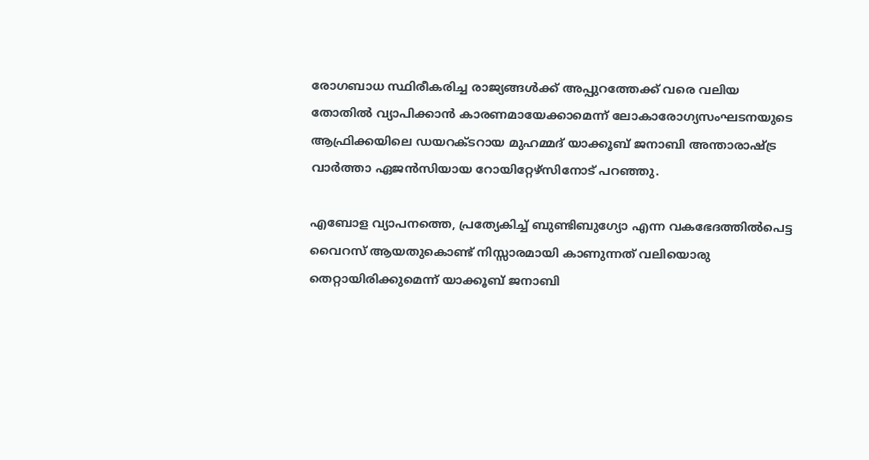രോഗബാധ സ്ഥിരീകരിച്ച രാജ്യങ്ങൾക്ക് അപ്പുറത്തേക്ക് വരെ വലിയ തോതിൽ വ്യാപിക്കാൻ കാരണമായേക്കാമെന്ന് ലോകാരോഗ്യസംഘടനയുടെ ആഫ്രിക്കയിലെ ഡയറക്ടറായ മുഹമ്മദ് യാക്കൂബ് ജനാബി അന്താരാഷ്ട്ര വാർത്താ ഏജൻസിയായ റോയിറ്റേഴ്സിനോട് പറഞ്ഞു.

എബോള വ്യാപനത്തെ, പ്രത്യേകിച്ച് ബുണ്ടിബുഗ്യോ എന്ന വകഭേദത്തിൽപെട്ട വൈറസ് ആയതുകൊണ്ട് നിസ്സാരമായി കാണുന്നത് വലിയൊരു തെറ്റായിരിക്കുമെന്ന് യാക്കൂബ് ജനാബി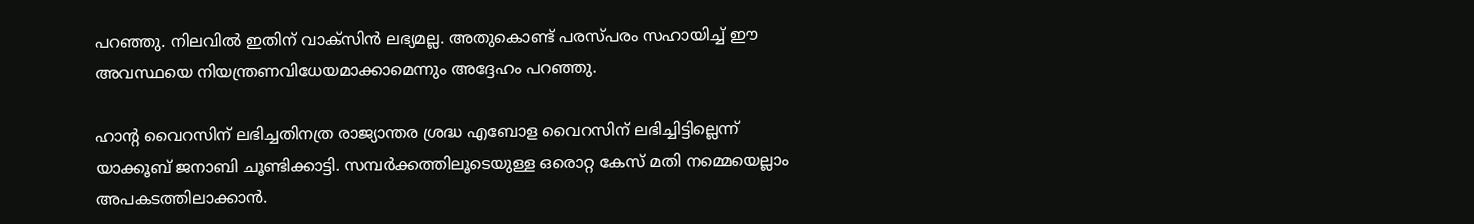പറഞ്ഞു. നിലവിൽ ഇതിന് വാക്സിൻ ലഭ്യമല്ല. അതുകൊണ്ട് പരസ്പരം സഹായിച്ച് ഈ അവസ്ഥയെ നിയന്ത്രണവിധേയമാക്കാമെന്നും അദ്ദേഹം പറഞ്ഞു.

ഹാൻ്റ വൈറസിന് ലഭിച്ചതിനത്ര രാജ്യാന്തര ശ്രദ്ധ എബോള വൈറസിന് ലഭിച്ചിട്ടില്ലെന്ന് യാക്കൂബ് ജനാബി ചൂണ്ടിക്കാട്ടി. സമ്പർക്കത്തിലൂടെയുള്ള ഒരൊറ്റ കേസ് മതി നമ്മെയെല്ലാം അപകടത്തിലാക്കാൻ.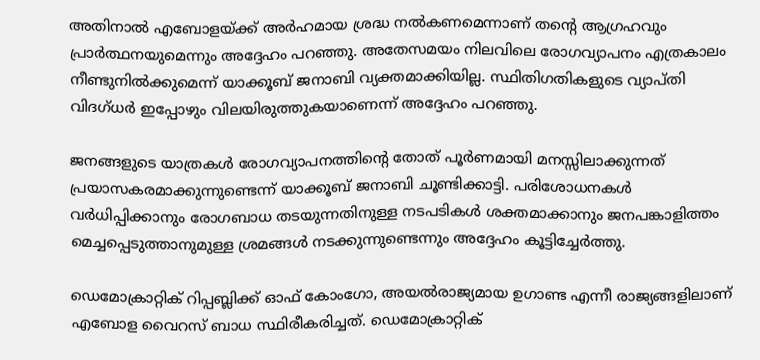അതിനാൽ എബോളയ്ക്ക് അർഹമായ ശ്രദ്ധ നൽകണമെന്നാണ് തന്റെ ആഗ്രഹവും പ്രാർത്ഥനയുമെന്നും അദ്ദേഹം പറഞ്ഞു. അതേസമയം നിലവിലെ രോഗവ്യാപനം എത്രകാലം നീണ്ടുനിൽക്കുമെന്ന് യാക്കൂബ് ജനാബി വ്യക്തമാക്കിയില്ല. സ്ഥിതിഗതികളുടെ വ്യാപ്തി വിദഗ്ധർ ഇപ്പോഴും വിലയിരുത്തുകയാണെന്ന് അദ്ദേഹം പറഞ്ഞു.

ജനങ്ങളുടെ യാത്രകൾ രോഗവ്യാപനത്തിന്റെ തോത് പൂർണമായി മനസ്സിലാക്കുന്നത് പ്രയാസകരമാക്കുന്നുണ്ടെന്ന് യാക്കൂബ് ജനാബി ചൂണ്ടിക്കാട്ടി. പരിശോധനകൾ വർധിപ്പിക്കാനും രോഗബാധ തടയുന്നതിനുള്ള നടപടികൾ ശക്തമാക്കാനും ജനപങ്കാളിത്തം മെച്ചപ്പെടുത്താനുമുള്ള ശ്രമങ്ങൾ നടക്കുന്നുണ്ടെന്നും അദ്ദേഹം കൂട്ടിച്ചേർത്തു.

ഡെമോക്രാറ്റിക് റിപ്പബ്ലിക്ക് ഓഫ് കോംഗോ, അയൽരാജ്യമായ ഉഗാണ്ട എന്നീ രാജ്യങ്ങളിലാണ് എബോള വൈറസ് ബാധ സ്ഥിരീകരിച്ചത്. ഡെമോക്രാറ്റിക്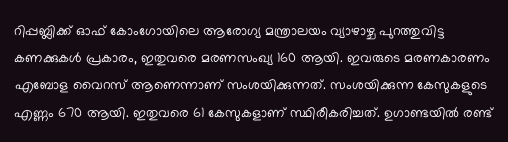റിപ്പബ്ലിക്ക് ഓഫ് കോംഗോയിലെ ആരോഗ്യ മന്ത്രാലയം വ്യാഴാഴ്ച പുറത്തുവിട്ട കണക്കുകൾ പ്രകാരം, ഇതുവരെ മരണസംഖ്യ 160 ആയി. ഇവരുടെ മരണകാരണം എബോള വൈറസ് ആണെന്നാണ് സംശയിക്കുന്നത്. സംശയിക്കുന്ന കേസുകളുടെ എണ്ണം 670 ആയി. ഇതുവരെ 61 കേസുകളാണ് സ്ഥിരീകരിച്ചത്. ഉഗാണ്ടയിൽ രണ്ട്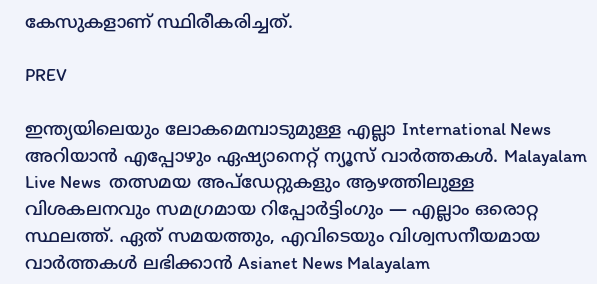കേസുകളാണ് സ്ഥിരീകരിച്ചത്.

PREV

ഇന്ത്യയിലെയും ലോകമെമ്പാടുമുള്ള എല്ലാ International News അറിയാൻ എപ്പോഴും ഏഷ്യാനെറ്റ് ന്യൂസ് വാർത്തകൾ. Malayalam Live News  തത്സമയ അപ്‌ഡേറ്റുകളും ആഴത്തിലുള്ള വിശകലനവും സമഗ്രമായ റിപ്പോർട്ടിംഗും — എല്ലാം ഒരൊറ്റ സ്ഥലത്ത്. ഏത് സമയത്തും, എവിടെയും വിശ്വസനീയമായ വാർത്തകൾ ലഭിക്കാൻ Asianet News Malayalam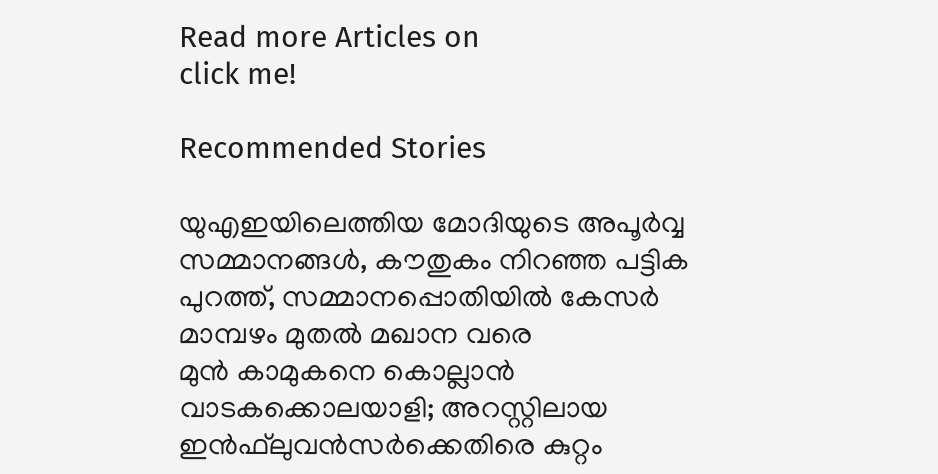Read more Articles on
click me!

Recommended Stories

യുഎഇയിലെത്തിയ മോദിയുടെ അപൂര്‍വ്വ സമ്മാനങ്ങൾ, കൗതുകം നിറഞ്ഞ പട്ടിക പുറത്ത്, സമ്മാനപ്പൊതിയിൽ കേസർ മാമ്പഴം മുതൽ മഖാന വരെ
മുന്‍ കാമുകനെ കൊല്ലാന്‍ വാടകക്കൊലയാളി; അറസ്റ്റിലായ ഇന്‍ഫ്‌ലുവന്‍സര്‍ക്കെതിരെ കുറ്റം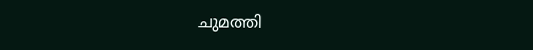ചുമത്തി